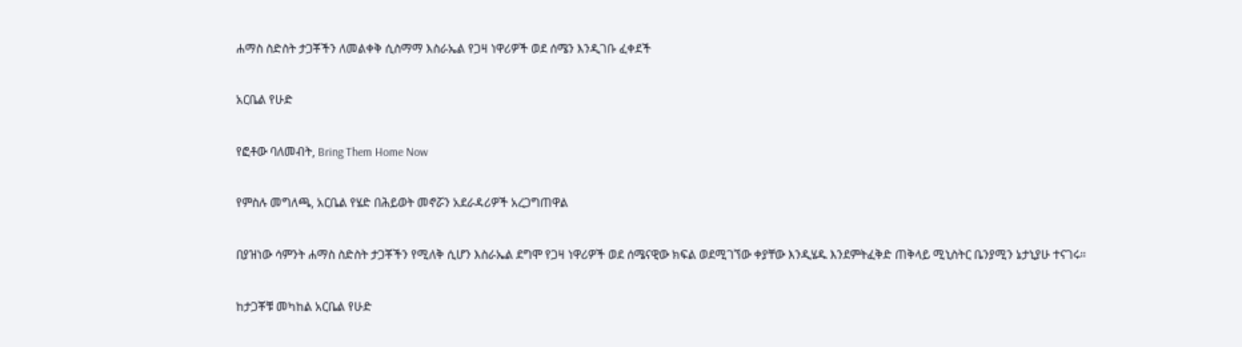ሐማስ ስድስት ታጋቾችን ለመልቀቅ ሲስማማ እስራኤል የጋዛ ነዋሪዎች ወደ ሰሜን እንዲገቡ ፈቀደች

አርቤል የሁድ

የፎቶው ባለመብት, Bring Them Home Now

የምስሉ መግለጫ, አርቤል የሄድ በሕይወት መኖሯን አደራዳሪዎች አረጋግጠዋል

በያዝነው ሳምንት ሐማስ ስድስት ታጋቾችን የሚለቅ ሲሆን እስራኤል ደግሞ የጋዛ ነዋሪዎች ወደ ሰሜናዊው ክፍል ወደሚገኘው ቀያቸው እንዲሄዱ እንደምትፈቅድ ጠቅላይ ሚኒስትር ቤንያሚን ኔታኒያሁ ተናገሩ።

ከታጋቾቹ መካከል አርቤል የሁድ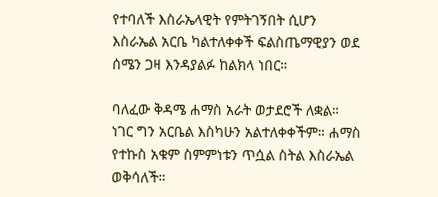የተባለች እስራኤላዊት የምትገኝበት ሲሆን እስራኤል አርቤ ካልተለቀቀች ፍልስጤማዊያን ወደ ሰሜን ጋዛ እንዳያልፉ ከልክላ ነበር።

ባለፈው ቅዳሜ ሐማስ አራት ወታደሮች ለቋል። ነገር ግን አርቤል እስካሁን አልተለቀቀችም። ሐማስ የተኩስ አቁም ስምምነቱን ጥሷል ስትል እስራኤል ወቅሳለች።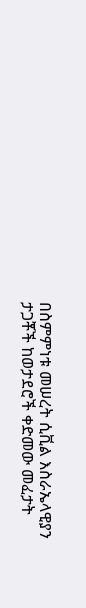በስምምነቱ መሠረት ሲቪል እስራኤላዊያን ታጋቾች ከወታደሮች ቀድመው መፈታት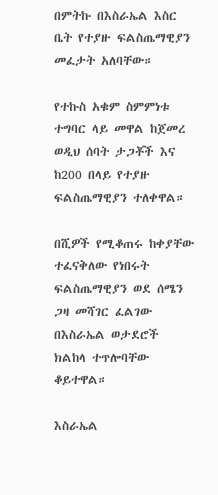በምትኩ በእስራኤል እስር ቤት የተያዙ ፍልስጤማዊያን መፈታት አለባቸው።

የተኩስ አቁም ስምምነቱ ተግባር ላይ መዋል ከጀመረ ወዲህ ሰባት ታጋቾች እና ከ200 በላይ የተያዙ ፍልስጤማዊያን ተለቀዋል።

በሺዎች የሚቆጠሩ ከቀያቸው ተፈናቅለው የነበሩት ፍልስጤማዊያን ወደ ሰሜን ጋዛ መሻገር ፈልገው በእስራኤል ወታደሮች ክልከላ ተጥሎባቸው ቆይተዋል።

እስራኤል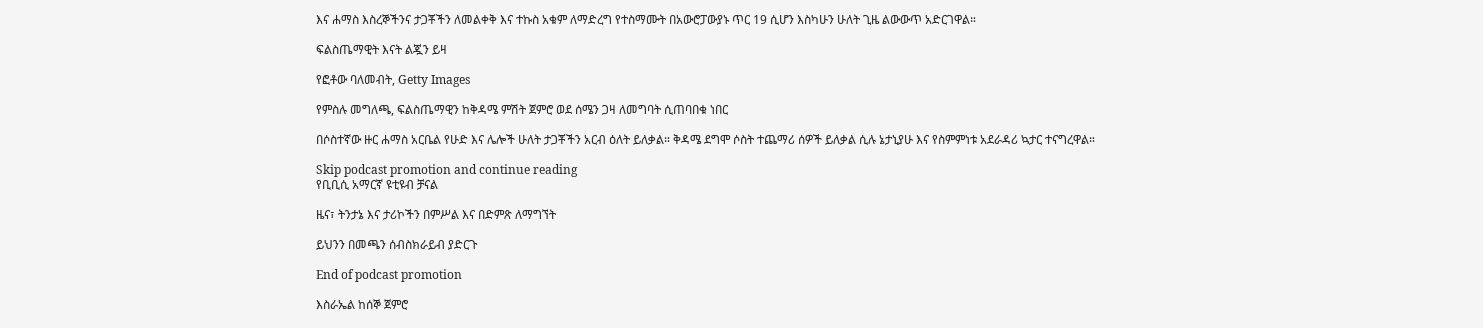እና ሐማስ እስረኞችንና ታጋቾችን ለመልቀቅ እና ተኩስ አቁም ለማድረግ የተስማሙት በአውሮፓውያኑ ጥር 19 ሲሆን እስካሁን ሁለት ጊዜ ልውውጥ አድርገዋል።

ፍልስጤማዊት እናት ልጇን ይዛ

የፎቶው ባለመብት, Getty Images

የምስሉ መግለጫ, ፍልስጤማዊን ከቅዳሜ ምሽት ጀምሮ ወደ ሰሜን ጋዛ ለመግባት ሲጠባበቁ ነበር

በሶስተኛው ዙር ሐማስ አርቤል የሁድ እና ሌሎች ሁለት ታጋቾችን አርብ ዕለት ይለቃል። ቅዳሜ ደግሞ ሶስት ተጨማሪ ሰዎች ይለቃል ሲሉ ኔታኒያሁ እና የስምምነቱ አደራዳሪ ኳታር ተናግረዋል።

Skip podcast promotion and continue reading
የቢቢሲ አማርኛ ዩቲዩብ ቻናል

ዜና፣ ትንታኔ እና ታሪኮችን በምሥል እና በድምጽ ለማግኘት

ይህንን በመጫን ሰብስክራይብ ያድርጉ

End of podcast promotion

እስራኤል ከሰኞ ጀምሮ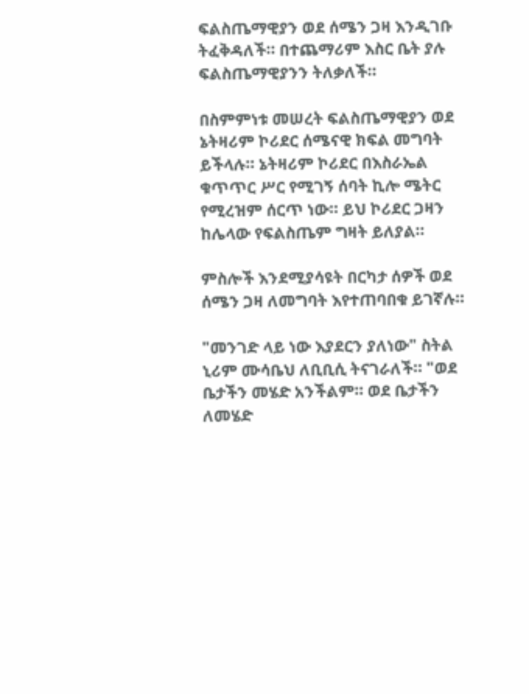ፍልስጤማዊያን ወደ ሰሜን ጋዛ እንዲገቡ ትፈቅዳለች። በተጨማሪም እስር ቤት ያሉ ፍልስጤማዊያንን ትለቃለች።

በስምምነቱ መሠረት ፍልስጤማዊያን ወደ ኔትዛሪም ኮሪደር ሰሜናዊ ክፍል መግባት ይችላሉ። ኔትዛሪም ኮሪደር በእስራኤል ቁጥጥር ሥር የሚገኝ ሰባት ኪሎ ሜትር የሚረዝም ሰርጥ ነው። ይህ ኮሪደር ጋዛን ከሌላው የፍልስጤም ግዛት ይለያል።

ምስሎች እንደሚያሳዩት በርካታ ሰዎች ወደ ሰሜን ጋዛ ለመግባት እየተጠባበቁ ይገኛሉ።

"መንገድ ላይ ነው እያደርን ያለነው" ስትል ኒሪም ሙሳቤህ ለቢቢሲ ትናገራለች። "ወደ ቤታችን መሄድ አንችልም። ወደ ቤታችን ለመሄድ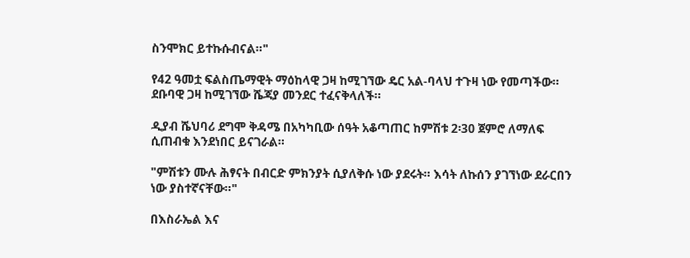ስንሞክር ይተኩሱብናል።"

የ42 ዓመቷ ፍልስጤማዊት ማዕከላዊ ጋዛ ከሚገኘው ዴር አል-ባላህ ተጉዛ ነው የመጣችው። ደቡባዊ ጋዛ ከሚገኘው ሼጃያ መንደር ተፈናቅላለች።

ዲያብ ሼህባሪ ደግሞ ቅዳሜ በአካካቢው ሰዓት አቆጣጠር ከምሽቱ 2፡30 ጀምሮ ለማለፍ ሲጠብቁ እንደነበር ይናገራል።

"ምሽቱን ሙሉ ሕፃናት በብርድ ምክንያት ሲያለቅሱ ነው ያደሩት። እሳት ለኩሰን ያገኘነው ደራርበን ነው ያስተኛናቸው።"

በእስራኤል እና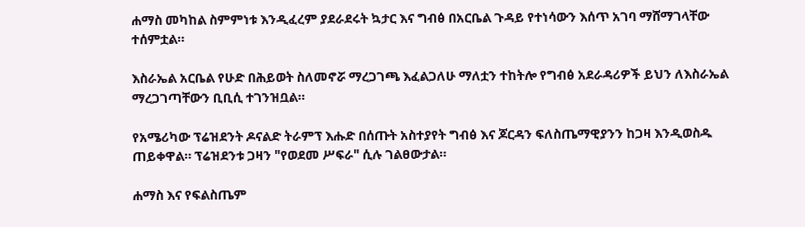ሐማስ መካከል ስምምነቱ እንዲፈረም ያደራደሩት ኳታር እና ግብፅ በአርቤል ጉዳይ የተነሳውን እሰጥ አገባ ማሸማገላቸው ተሰምቷል።

እስራኤል አርቤል የሁድ በሕይወት ስለመኖሯ ማረጋገጫ እፈልጋለሁ ማለቷን ተከትሎ የግብፅ አደራዳሪዎች ይህን ለእስራኤል ማረጋገጣቸውን ቢቢሲ ተገንዝቧል።

የአሜሪካው ፕሬዝደንት ዶናልድ ትራምፕ እሑድ በሰጡት አስተያየት ግብፅ እና ጆርዳን ፍለስጤማዊያንን ከጋዛ እንዲወስዱ ጠይቀዋል። ፕሬዝደንቱ ጋዛን "የወደመ ሥፍራ" ሲሉ ገልፀውታል።

ሐማስ እና የፍልስጤም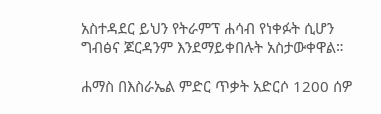አስተዳደር ይህን የትራምፕ ሐሳብ የነቀፉት ሲሆን ግብፅና ጆርዳንም እንደማይቀበሉት አስታውቀዋል።

ሐማስ በእስራኤል ምድር ጥቃት አድርሶ 1200 ሰዎ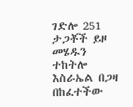ገድሎ 251 ታጋቾች ይዞ መሄዱን ተከትሎ እስራኤል በጋዛ በከፈተችው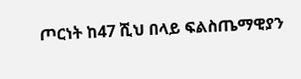ጦርነት ከ47 ሺህ በላይ ፍልስጤማዊያን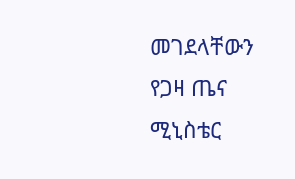መገደላቸውን የጋዛ ጤና ሚኒስቴር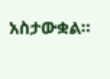አስታውቋል።